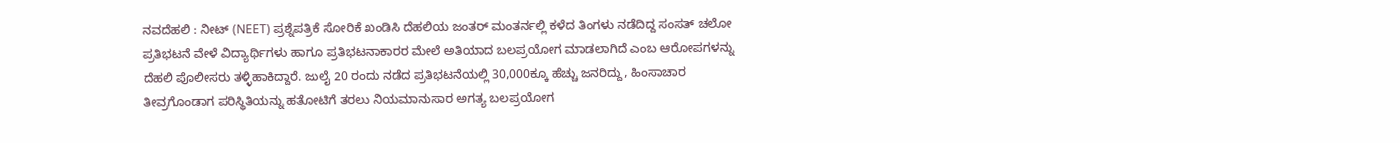ನವದೆಹಲಿ : ನೀಟ್ (NEET) ಪ್ರಶ್ನೆಪತ್ರಿಕೆ ಸೋರಿಕೆ ಖಂಡಿಸಿ ದೆಹಲಿಯ ಜಂತರ್ ಮಂತರ್ನಲ್ಲಿ ಕಳೆದ ತಿಂಗಳು ನಡೆದಿದ್ದ ಸಂಸತ್ ಚಲೋ ಪ್ರತಿಭಟನೆ ವೇಳೆ ವಿದ್ಯಾರ್ಥಿಗಳು ಹಾಗೂ ಪ್ರತಿಭಟನಾಕಾರರ ಮೇಲೆ ಅತಿಯಾದ ಬಲಪ್ರಯೋಗ ಮಾಡಲಾಗಿದೆ ಎಂಬ ಆರೋಪಗಳನ್ನು ದೆಹಲಿ ಪೊಲೀಸರು ತಳ್ಳಿಹಾಕಿದ್ದಾರೆ. ಜುಲೈ 20 ರಂದು ನಡೆದ ಪ್ರತಿಭಟನೆಯಲ್ಲಿ 30,000ಕ್ಕೂ ಹೆಚ್ಚು ಜನರಿದ್ದು, ಹಿಂಸಾಚಾರ ತೀವ್ರಗೊಂಡಾಗ ಪರಿಸ್ಥಿತಿಯನ್ನು ಹತೋಟಿಗೆ ತರಲು ನಿಯಮಾನುಸಾರ ಅಗತ್ಯ ಬಲಪ್ರಯೋಗ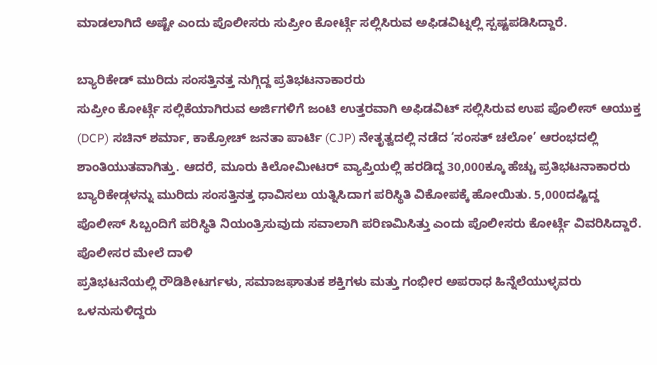ಮಾಡಲಾಗಿದೆ ಅಷ್ಟೇ ಎಂದು ಪೊಲೀಸರು ಸುಪ್ರೀಂ ಕೋರ್ಟ್ಗೆ ಸಲ್ಲಿಸಿರುವ ಅಫಿಡವಿಟ್ನಲ್ಲಿ ಸ್ಪಷ್ಟಪಡಿಸಿದ್ದಾರೆ.

ಬ್ಯಾರಿಕೇಡ್ ಮುರಿದು ಸಂಸತ್ತಿನತ್ತ ನುಗ್ಗಿದ್ದ ಪ್ರತಿಭಟನಾಕಾರರು
ಸುಪ್ರೀಂ ಕೋರ್ಟ್ಗೆ ಸಲ್ಲಿಕೆಯಾಗಿರುವ ಅರ್ಜಿಗಳಿಗೆ ಜಂಟಿ ಉತ್ತರವಾಗಿ ಅಫಿಡವಿಟ್ ಸಲ್ಲಿಸಿರುವ ಉಪ ಪೊಲೀಸ್ ಆಯುಕ್ತ (DCP) ಸಚಿನ್ ಶರ್ಮಾ, ಕಾಕ್ರೋಚ್ ಜನತಾ ಪಾರ್ಟಿ (CJP) ನೇತೃತ್ವದಲ್ಲಿ ನಡೆದ ‘ಸಂಸತ್ ಚಲೋ’ ಆರಂಭದಲ್ಲಿ ಶಾಂತಿಯುತವಾಗಿತ್ತು. ಆದರೆ, ಮೂರು ಕಿಲೋಮೀಟರ್ ವ್ಯಾಪ್ತಿಯಲ್ಲಿ ಹರಡಿದ್ದ 30,000ಕ್ಕೂ ಹೆಚ್ಚು ಪ್ರತಿಭಟನಾಕಾರರು ಬ್ಯಾರಿಕೇಡ್ಗಳನ್ನು ಮುರಿದು ಸಂಸತ್ತಿನತ್ತ ಧಾವಿಸಲು ಯತ್ನಿಸಿದಾಗ ಪರಿಸ್ಥಿತಿ ವಿಕೋಪಕ್ಕೆ ಹೋಯಿತು. 5,000ದಷ್ಟಿದ್ದ ಪೊಲೀಸ್ ಸಿಬ್ಬಂದಿಗೆ ಪರಿಸ್ಥಿತಿ ನಿಯಂತ್ರಿಸುವುದು ಸವಾಲಾಗಿ ಪರಿಣಮಿಸಿತ್ತು ಎಂದು ಪೊಲೀಸರು ಕೋರ್ಟ್ಗೆ ವಿವರಿಸಿದ್ದಾರೆ.
ಪೊಲೀಸರ ಮೇಲೆ ದಾಳಿ
ಪ್ರತಿಭಟನೆಯಲ್ಲಿ ರೌಡಿಶೀಟರ್ಗಳು, ಸಮಾಜಘಾತುಕ ಶಕ್ತಿಗಳು ಮತ್ತು ಗಂಭೀರ ಅಪರಾಧ ಹಿನ್ನೆಲೆಯುಳ್ಳವರು ಒಳನುಸುಳಿದ್ದರು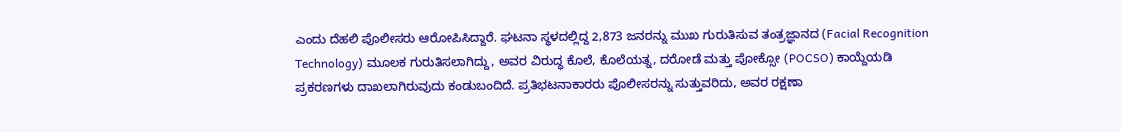ಎಂದು ದೆಹಲಿ ಪೊಲೀಸರು ಆರೋಪಿಸಿದ್ದಾರೆ. ಘಟನಾ ಸ್ಥಳದಲ್ಲಿದ್ದ 2,873 ಜನರನ್ನು ಮುಖ ಗುರುತಿಸುವ ತಂತ್ರಜ್ಞಾನದ (Facial Recognition Technology) ಮೂಲಕ ಗುರುತಿಸಲಾಗಿದ್ದು, ಅವರ ವಿರುದ್ಧ ಕೊಲೆ, ಕೊಲೆಯತ್ನ, ದರೋಡೆ ಮತ್ತು ಪೋಕ್ಸೋ (POCSO) ಕಾಯ್ದೆಯಡಿ ಪ್ರಕರಣಗಳು ದಾಖಲಾಗಿರುವುದು ಕಂಡುಬಂದಿದೆ. ಪ್ರತಿಭಟನಾಕಾರರು ಪೊಲೀಸರನ್ನು ಸುತ್ತುವರಿದು, ಅವರ ರಕ್ಷಣಾ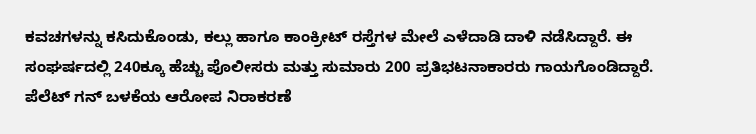ಕವಚಗಳನ್ನು ಕಸಿದುಕೊಂಡು, ಕಲ್ಲು ಹಾಗೂ ಕಾಂಕ್ರೀಟ್ ರಸ್ತೆಗಳ ಮೇಲೆ ಎಳೆದಾಡಿ ದಾಳಿ ನಡೆಸಿದ್ದಾರೆ. ಈ ಸಂಘರ್ಷದಲ್ಲಿ 240ಕ್ಕೂ ಹೆಚ್ಚು ಪೊಲೀಸರು ಮತ್ತು ಸುಮಾರು 200 ಪ್ರತಿಭಟನಾಕಾರರು ಗಾಯಗೊಂಡಿದ್ದಾರೆ.
ಪೆಲೆಟ್ ಗನ್ ಬಳಕೆಯ ಆರೋಪ ನಿರಾಕರಣೆ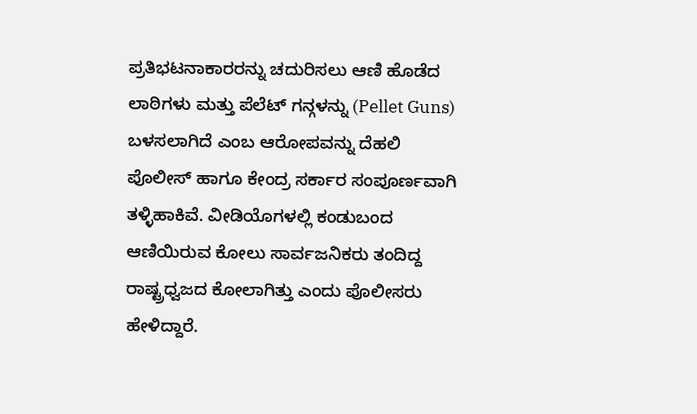ಪ್ರತಿಭಟನಾಕಾರರನ್ನು ಚದುರಿಸಲು ಆಣಿ ಹೊಡೆದ ಲಾಠಿಗಳು ಮತ್ತು ಪೆಲೆಟ್ ಗನ್ಗಳನ್ನು (Pellet Guns) ಬಳಸಲಾಗಿದೆ ಎಂಬ ಆರೋಪವನ್ನು ದೆಹಲಿ ಪೊಲೀಸ್ ಹಾಗೂ ಕೇಂದ್ರ ಸರ್ಕಾರ ಸಂಪೂರ್ಣವಾಗಿ ತಳ್ಳಿಹಾಕಿವೆ. ವೀಡಿಯೊಗಳಲ್ಲಿ ಕಂಡುಬಂದ ಆಣಿಯಿರುವ ಕೋಲು ಸಾರ್ವಜನಿಕರು ತಂದಿದ್ದ ರಾಷ್ಟ್ರಧ್ವಜದ ಕೋಲಾಗಿತ್ತು ಎಂದು ಪೊಲೀಸರು ಹೇಳಿದ್ದಾರೆ.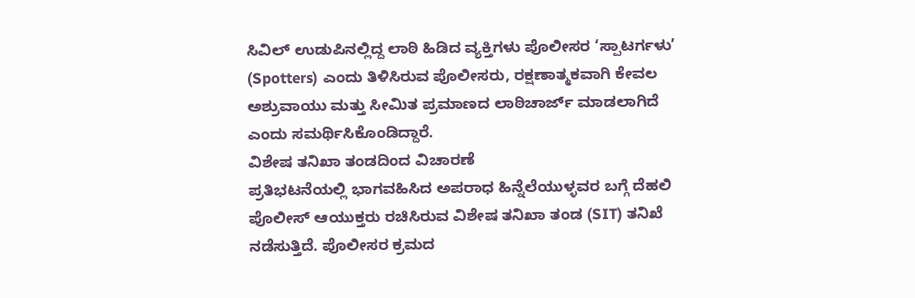ಸಿವಿಲ್ ಉಡುಪಿನಲ್ಲಿದ್ದ ಲಾಠಿ ಹಿಡಿದ ವ್ಯಕ್ತಿಗಳು ಪೊಲೀಸರ ‘ಸ್ಪಾಟರ್ಗಳು’ (Spotters) ಎಂದು ತಿಳಿಸಿರುವ ಪೊಲೀಸರು, ರಕ್ಷಣಾತ್ಮಕವಾಗಿ ಕೇವಲ ಅಶ್ರುವಾಯು ಮತ್ತು ಸೀಮಿತ ಪ್ರಮಾಣದ ಲಾಠಿಚಾರ್ಜ್ ಮಾಡಲಾಗಿದೆ ಎಂದು ಸಮರ್ಥಿಸಿಕೊಂಡಿದ್ದಾರೆ.
ವಿಶೇಷ ತನಿಖಾ ತಂಡದಿಂದ ವಿಚಾರಣೆ
ಪ್ರತಿಭಟನೆಯಲ್ಲಿ ಭಾಗವಹಿಸಿದ ಅಪರಾಧ ಹಿನ್ನೆಲೆಯುಳ್ಳವರ ಬಗ್ಗೆ ದೆಹಲಿ ಪೊಲೀಸ್ ಆಯುಕ್ತರು ರಚಿಸಿರುವ ವಿಶೇಷ ತನಿಖಾ ತಂಡ (SIT) ತನಿಖೆ ನಡೆಸುತ್ತಿದೆ. ಪೊಲೀಸರ ಕ್ರಮದ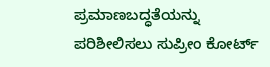ಪ್ರಮಾಣಬದ್ಧತೆಯನ್ನು ಪರಿಶೀಲಿಸಲು ಸುಪ್ರೀಂ ಕೋರ್ಟ್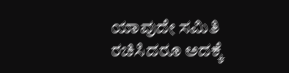ಯಾವುದೇ ಸಮಿತಿ ರಚಿಸಿದರೂ ಅದಕ್ಕೆ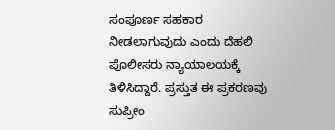ಸಂಪೂರ್ಣ ಸಹಕಾರ ನೀಡಲಾಗುವುದು ಎಂದು ದೆಹಲಿ ಪೊಲೀಸರು ನ್ಯಾಯಾಲಯಕ್ಕೆ ತಿಳಿಸಿದ್ದಾರೆ. ಪ್ರಸ್ತುತ ಈ ಪ್ರಕರಣವು ಸುಪ್ರೀಂ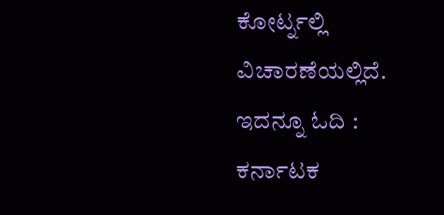ಕೋರ್ಟ್ನಲ್ಲಿ ವಿಚಾರಣೆಯಲ್ಲಿದೆ.
ಇದನ್ನೂ ಓದಿ : ಕರ್ನಾಟಕ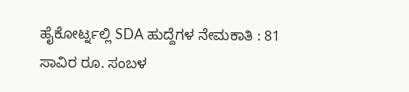ಹೈಕೋರ್ಟ್ನಲ್ಲಿ SDA ಹುದ್ದೆಗಳ ನೇಮಕಾತಿ : 81 ಸಾವಿರ ರೂ. ಸಂಬಳ